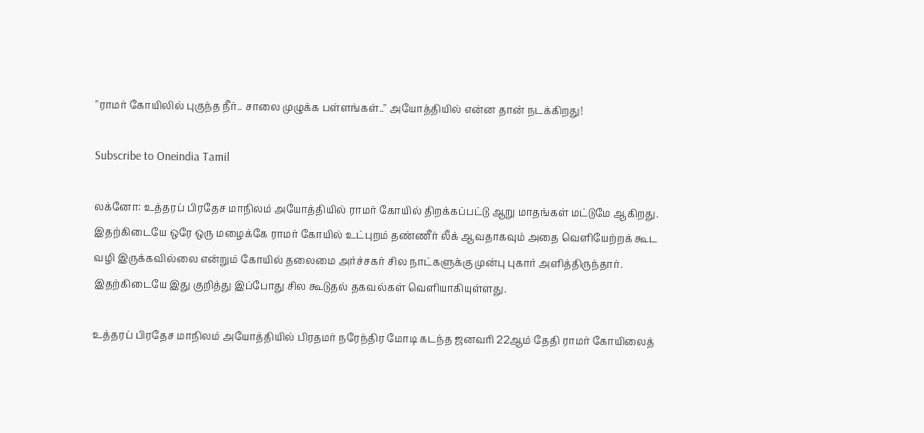"ராமர் கோயிலில் புகுந்த நீர்.. சாலை முழுக்க பள்ளங்கள்.." அயோத்தியில் என்ன தான் நடக்கிறது!

Subscribe to Oneindia Tamil

லக்னோ: உத்தரப் பிரதேச மாநிலம் அயோத்தியில் ராமர் கோயில் திறக்கப்பட்டு ஆறு மாதங்கள் மட்டுமே ஆகிறது. இதற்கிடையே ஒரே ஒரு மழைக்கே ராமர் கோயில் உட்புறம் தண்ணீர் லீக் ஆவதாகவும் அதை வெளியேற்றக் கூட வழி இருக்கவில்லை என்றும் கோயில் தலைமை அர்ச்சகர் சில நாட்களுக்கு முன்பு புகார் அளித்திருந்தார். இதற்கிடையே இது குறித்து இப்போது சில கூடுதல் தகவல்கள் வெளியாகியுள்ளது.

உத்தரப் பிரதேச மாநிலம் அயோத்தியில் பிரதமர் நரேந்திர மோடி கடந்த ஜனவரி 22ஆம் தேதி ராமர் கோயிலைத்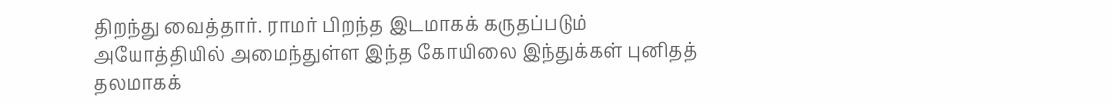திறந்து வைத்தார். ராமர் பிறந்த இடமாகக் கருதப்படும் அயோத்தியில் அமைந்துள்ள இந்த கோயிலை இந்துக்கள் புனிதத் தலமாகக்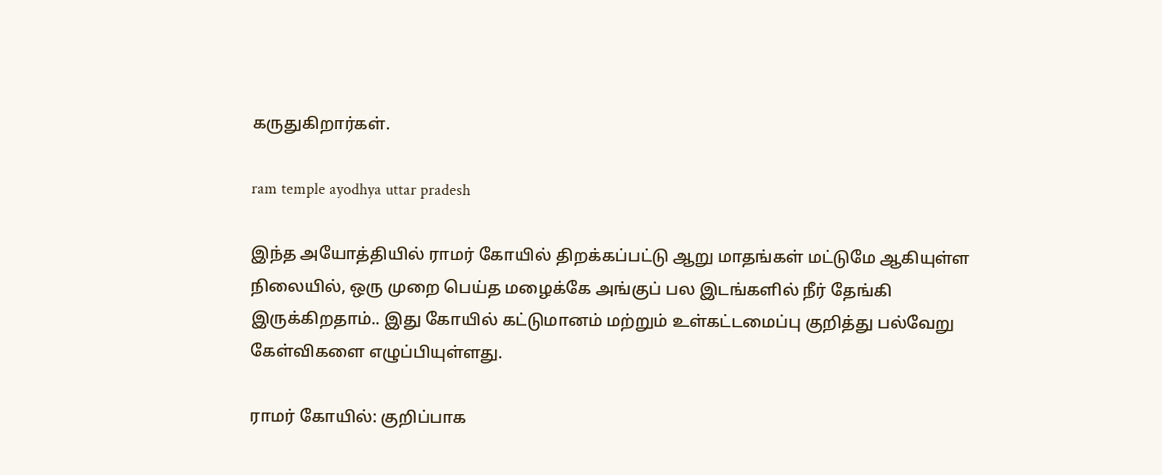கருதுகிறார்கள்.

ram temple ayodhya uttar pradesh

இந்த அயோத்தியில் ராமர் கோயில் திறக்கப்பட்டு ஆறு மாதங்கள் மட்டுமே ஆகியுள்ள நிலையில், ஒரு முறை பெய்த மழைக்கே அங்குப் பல இடங்களில் நீர் தேங்கி இருக்கிறதாம்.. இது கோயில் கட்டுமானம் மற்றும் உள்கட்டமைப்பு குறித்து பல்வேறு கேள்விகளை எழுப்பியுள்ளது.

ராமர் கோயில்: குறிப்பாக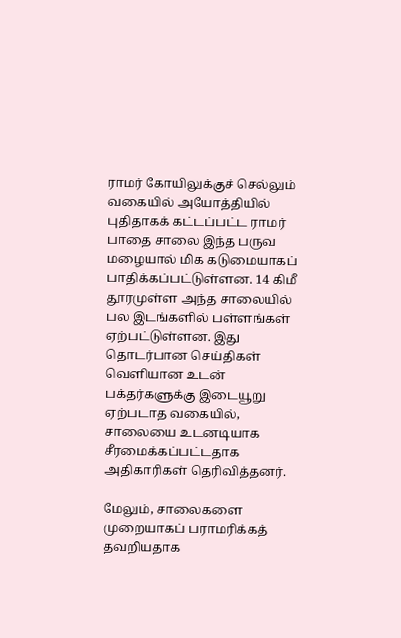ராமர் கோயிலுக்குச் செல்லும் வகையில் அயோத்தியில் புதிதாகக் கட்டப்பட்ட ராமர் பாதை சாலை இந்த பருவ மழையால் மிக கடுமையாகப் பாதிக்கப்பட்டுள்ளன. 14 கிமீ தூரமுள்ள அந்த சாலையில் பல இடங்களில் பள்ளங்கள் ஏற்பட்டுள்ளன. இது தொடர்பான செய்திகள் வெளியான உடன் பக்தர்களுக்கு இடையூறு ஏற்படாத வகையில், சாலையை உடனடியாக சீரமைக்கப்பட்டதாக அதிகாரிகள் தெரிவித்தனர்.

மேலும், சாலைகளை முறையாகப் பராமரிக்கத் தவறியதாக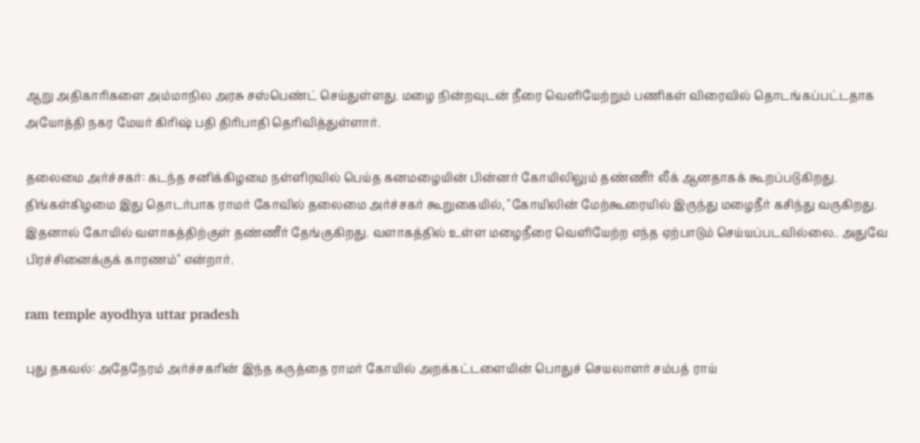ஆறு அதிகாரிகளை அம்மாநில அரசு சஸ்பெண்ட் செய்துள்ளது. மழை நின்றவுடன் நீரை வெளியேற்றும் பணிகள் விரைவில் தொடங்கப்பட்டதாக அயோத்தி நகர மேயர் கிரிஷ் பதி திரிபாதி தெரிவித்துள்ளார்.

தலைமை அர்ச்சகர்: கடந்த சனிக்கிழமை நள்ளிரவில் பெய்த கனமழையின் பின்னர் கோயிலிலும் தண்ணீர் லீக் ஆனதாகக் கூறப்படுகிறது. திங்கள்கிழமை இது தொடர்பாக ராமர் கோவில் தலைமை அர்ச்சகர் கூறுகையில், "கோயிலின் மேற்கூரையில் இருந்து மழைநீர் கசிந்து வருகிறது. இதனால் கோயில் வளாகத்திற்குள் தண்ணீர் தேங்குகிறது. வளாகத்தில் உள்ள மழைநீரை வெளியேற்ற எந்த ஏற்பாடும் செய்யப்படவில்லை.. அதுவே பிரச்சினைக்குக் காரணம்" என்றார்.

ram temple ayodhya uttar pradesh

புது தகவல்: அதேநேரம் அர்ச்சகரின் இந்த கருத்தை ராமர் கோயில் அறக்கட்டளையின் பொதுச் செயலாளர் சம்பத் ராய்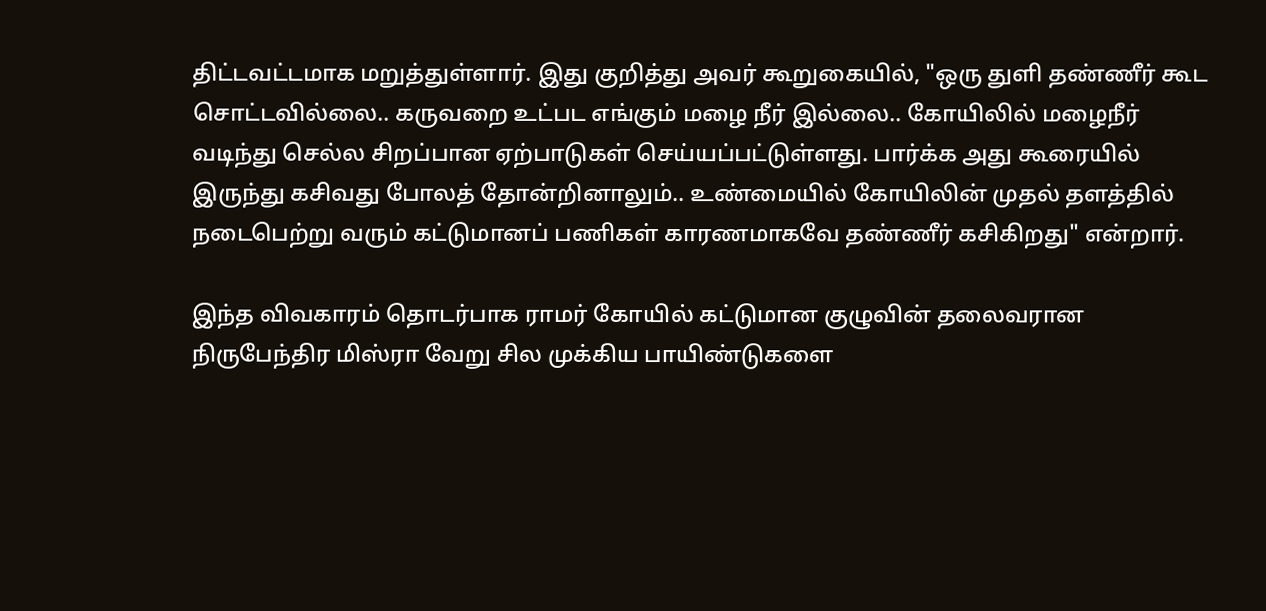திட்டவட்டமாக மறுத்துள்ளார். இது குறித்து அவர் கூறுகையில், "ஒரு துளி தண்ணீர் கூட சொட்டவில்லை.. கருவறை உட்பட எங்கும் மழை நீர் இல்லை.. கோயிலில் மழைநீர் வடிந்து செல்ல சிறப்பான ஏற்பாடுகள் செய்யப்பட்டுள்ளது. பார்க்க அது கூரையில் இருந்து கசிவது போலத் தோன்றினாலும்.. உண்மையில் கோயிலின் முதல் தளத்தில் நடைபெற்று வரும் கட்டுமானப் பணிகள் காரணமாகவே தண்ணீர் கசிகிறது" என்றார்.

இந்த விவகாரம் தொடர்பாக ராமர் கோயில் கட்டுமான குழுவின் தலைவரான நிருபேந்திர மிஸ்ரா வேறு சில முக்கிய பாயிண்டுகளை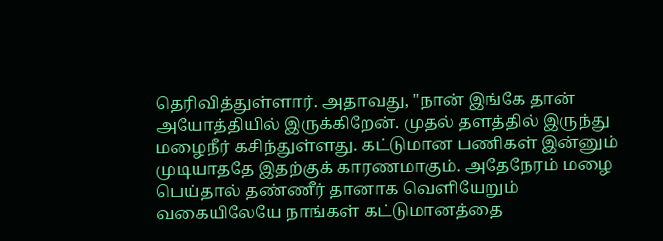தெரிவித்துள்ளார். அதாவது, "நான் இங்கே தான் அயோத்தியில் இருக்கிறேன். முதல் தளத்தில் இருந்து மழைநீர் கசிந்துள்ளது. கட்டுமான பணிகள் இன்னும் முடியாததே இதற்குக் காரணமாகும். அதேநேரம் மழை பெய்தால் தண்ணீர் தானாக வெளியேறும் வகையிலேயே நாங்கள் கட்டுமானத்தை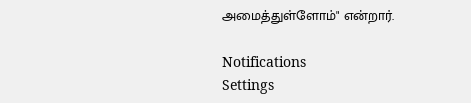அமைத்துள்ளோம்" என்றார்.

Notifications
Settings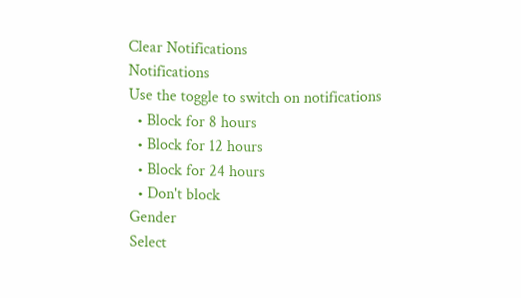Clear Notifications
Notifications
Use the toggle to switch on notifications
  • Block for 8 hours
  • Block for 12 hours
  • Block for 24 hours
  • Don't block
Gender
Select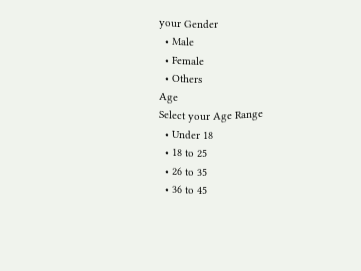your Gender
  • Male
  • Female
  • Others
Age
Select your Age Range
  • Under 18
  • 18 to 25
  • 26 to 35
  • 36 to 45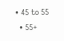• 45 to 55
  • 55+